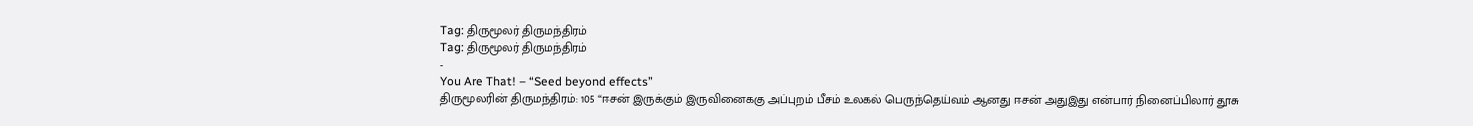Tag: திருமூலர் திருமந்திரம்
Tag: திருமூலர் திருமந்திரம்
-
You Are That! – “Seed beyond effects”
திருமூலரின் திருமந்திரம்: 105 “ஈசன் இருக்கும் இருவினைககு அப்புறம் பீசம் உலகல் பெருந்தெய்வம் ஆனது ஈசன் அதுஇது என்பார் நினைப்பிலார் தூசு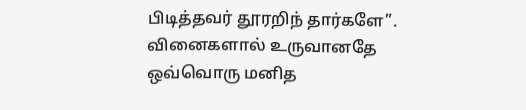பிடித்தவர் தூரறிந் தார்களே”. வினைகளால் உருவானதே ஒவ்வொரு மனித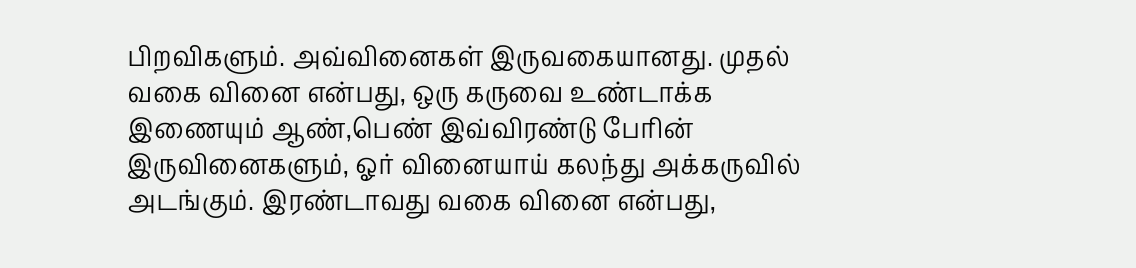பிறவிகளும். அவ்வினைகள் இருவகையானது. முதல் வகை வினை என்பது, ஒரு கருவை உண்டாக்க இணையும் ஆண்,பெண் இவ்விரண்டு பேரின் இருவினைகளும், ஓர் வினையாய் கலந்து அக்கருவில் அடங்கும். இரண்டாவது வகை வினை என்பது,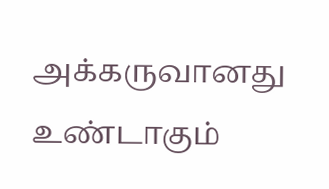அக்கருவானது உண்டாகும்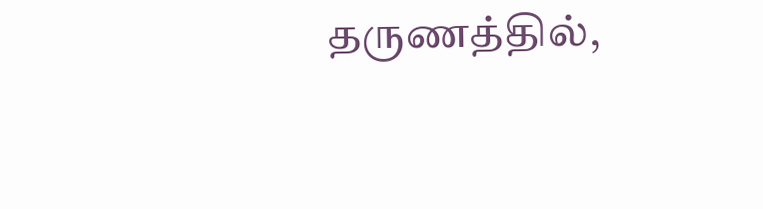தருணத்தில்,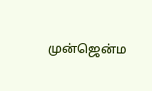முன்ஜென்ம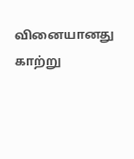வினையானது காற்று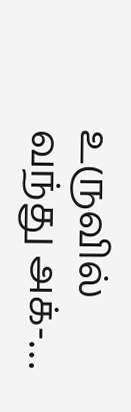உருவில் வந்து அக்-…